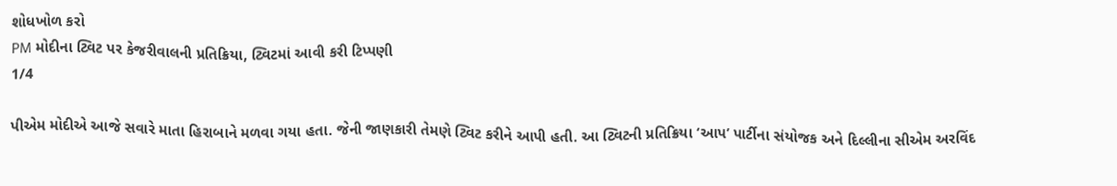શોધખોળ કરો
PM મોદીના ટ્વિટ પર કેજરીવાલની પ્રતિક્રિયા, ટ્વિટમાં આવી કરી ટિપ્પણી
1/4

પીએમ મોદીએ આજે સવારે માતા હિરાબાને મળવા ગયા હતા. જેની જાણકારી તેમણે ટ્વિટ કરીને આપી હતી. આ ટ્વિટની પ્રતિક્રિયા ‘આપ’ પાર્ટીના સંયોજક અને દિલ્લીના સીએમ અરવિંદ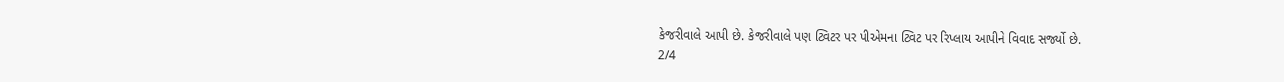કેજરીવાલે આપી છે. કેજરીવાલે પણ ટ્વિટર પર પીએમના ટ્વિટ પર રિપ્લાય આપીને વિવાદ સર્જ્યો છે.
2/4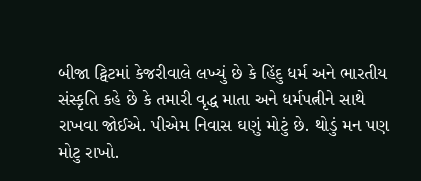બીજા ટ્વિટમાં કેજરીવાલે લખ્યું છે કે હિંદુ ધર્મ અને ભારતીય સંસ્કૃતિ કહે છે કે તમારી વૃદ્ધ માતા અને ધર્મપત્નીને સાથે રાખવા જોઈએ. પીએમ નિવાસ ઘણું મોટું છે. થોડું મન પણ મોટુ રાખો.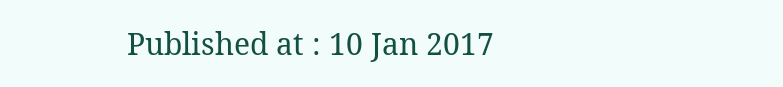Published at : 10 Jan 2017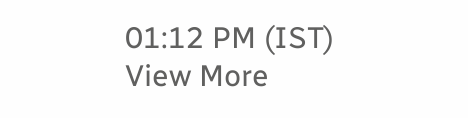01:12 PM (IST)
View More